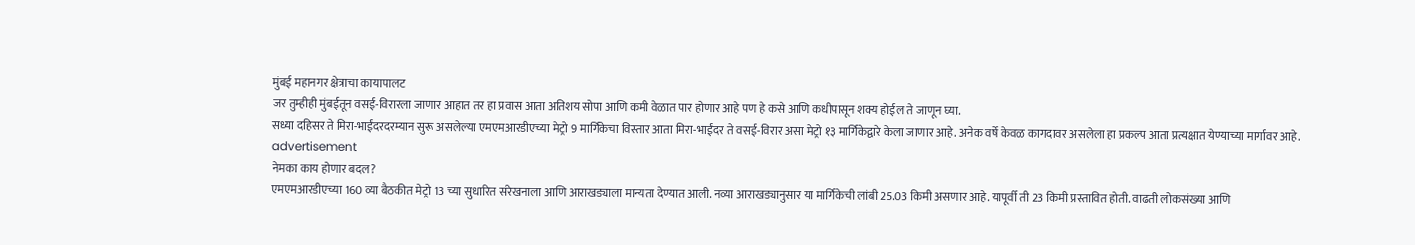मुंबई महानगर क्षेत्राचा कायापालट
जर तुम्हीही मुंबईतून वसई-विरारला जाणार आहात तर हा प्रवास आता अतिशय सोपा आणि कमी वेळात पार होणार आहे पण हे कसे आणि कधीपासून शक्य होईल ते जाणून घ्या.
सध्या दहिसर ते मिरा-भाईंदरदरम्यान सुरू असलेल्या एमएमआरडीएच्या मेट्रो 9 मार्गिकेचा विस्तार आता मिरा-भाईंदर ते वसई-विरार असा मेट्रो १३ मार्गिकेद्वारे केला जाणार आहे. अनेक वर्षे केवळ कागदावर असलेला हा प्रकल्प आता प्रत्यक्षात येण्याच्या मार्गावर आहे.
advertisement
नेमका काय होणार बदल?
एमएमआरडीएच्या 160 व्या बैठकीत मेट्रो 13 च्या सुधारित संरेखनाला आणि आराखड्याला मान्यता देण्यात आली. नव्या आराखड्यानुसार या मार्गिकेची लांबी 25.03 किमी असणार आहे. यापूर्वी ती 23 किमी प्रस्तावित होती. वाढती लोकसंख्या आणि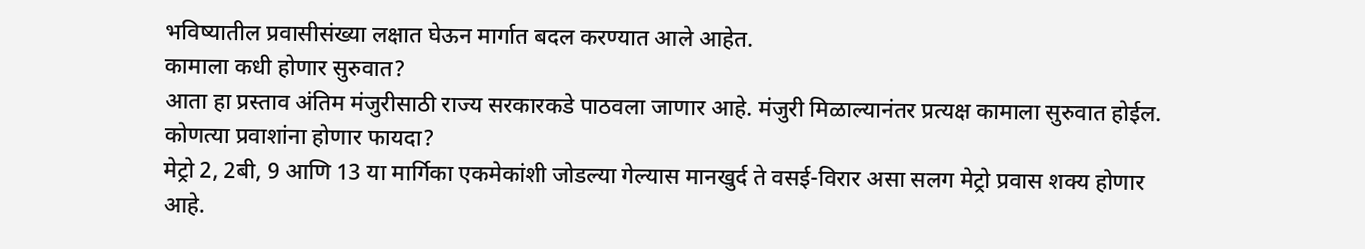भविष्यातील प्रवासीसंख्या लक्षात घेऊन मार्गात बदल करण्यात आले आहेत.
कामाला कधी होणार सुरुवात?
आता हा प्रस्ताव अंतिम मंजुरीसाठी राज्य सरकारकडे पाठवला जाणार आहे. मंजुरी मिळाल्यानंतर प्रत्यक्ष कामाला सुरुवात होईल.
कोणत्या प्रवाशांना होणार फायदा?
मेट्रो 2, 2बी, 9 आणि 13 या मार्गिका एकमेकांशी जोडल्या गेल्यास मानखुर्द ते वसई-विरार असा सलग मेट्रो प्रवास शक्य होणार आहे.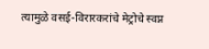त्यामुळे वसई-विरारकरांचे मेट्रोचे स्वप्न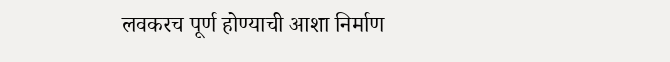लवकरच पूर्ण होण्याची आशा निर्माण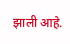झाली आहे.